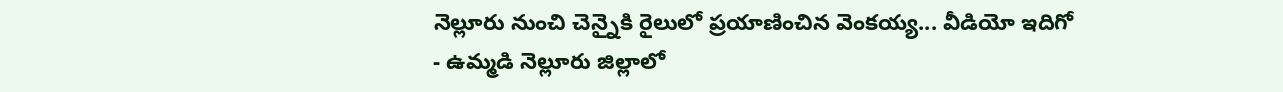నెల్లూరు నుంచి చెన్నైకి రైలులో ప్రయాణించిన వెంకయ్య... వీడియో ఇదిగో
- ఉమ్మడి నెల్లూరు జిల్లాలో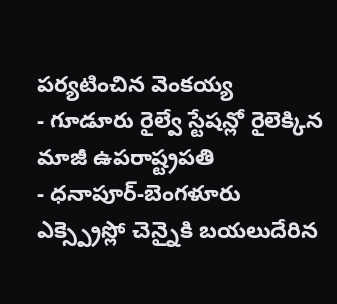పర్యటించిన వెంకయ్య
- గూడూరు రైల్వే స్టేషన్లో రైలెక్కిన మాజీ ఉపరాష్ట్రపతి
- ధనాపూర్-బెంగళూరు ఎక్స్ప్రెస్లో చెన్నైకి బయలుదేరిన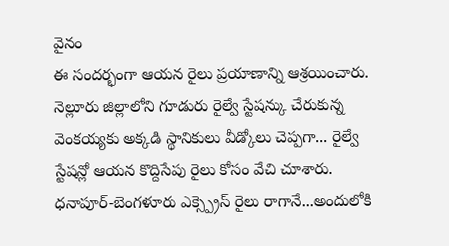వైనం
ఈ సందర్భంగా ఆయన రైలు ప్రయాణాన్ని ఆశ్రయించారు. నెల్లూరు జిల్లాలోని గూడురు రైల్వే స్టేషన్కు చేరుకున్న వెంకయ్యకు అక్కడి స్థానికులు వీడ్కోలు చెప్పగా... రైల్వే స్టేషన్లో ఆయన కొద్దిసేపు రైలు కోసం వేచి చూశారు. ధనాపూర్-బెంగళూరు ఎక్స్ప్రెస్ రైలు రాగానే...అందులోకి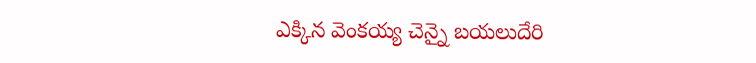ఎక్కిన వెంకయ్య చెన్నై బయలుదేరి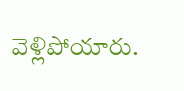వెళ్లిపోయారు.